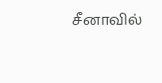சீனாவில்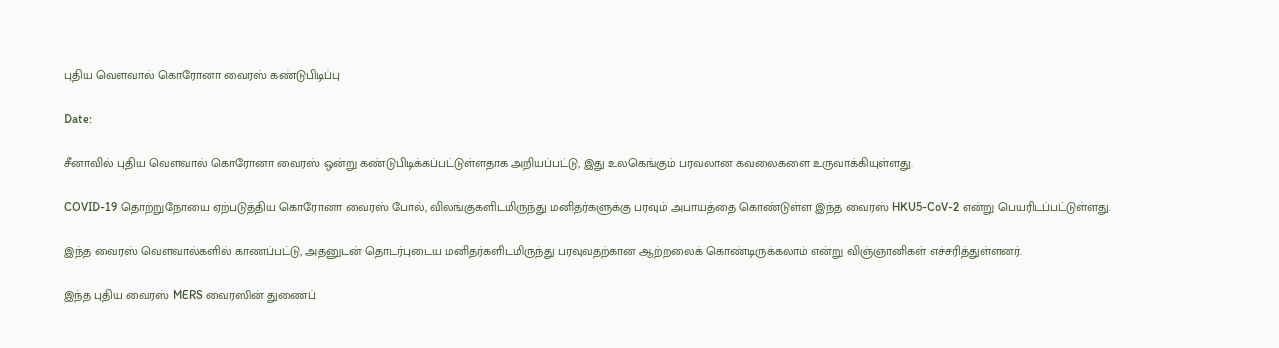புதிய வௌவால் கொரோனா வைரஸ் கண்டுபிடிப்பு

Date:

சீனாவில் புதிய வௌவால் கொரோனா வைரஸ் ஒன்று கண்டுபிடிக்கப்பட்டுள்ளதாக அறியப்பட்டு, இது உலகெங்கும் பரவலான கவலைகளை உருவாக்கியுள்ளது.

COVID-19 தொற்றுநோயை ஏற்படுத்திய கொரோனா வைரஸ் போல், விலங்குகளிடமிருந்து மனிதர்களுக்கு பரவும் அபாயத்தை கொண்டுள்ள இந்த வைரஸ் HKU5-CoV-2 என்று பெயரிடப்பட்டுள்ளது.

இந்த வைரஸ் வௌவால்களில் காணப்பட்டு, அதனுடன் தொடர்புடைய மனிதர்களிடமிருந்து பரவுவதற்கான ஆற்றலைக் கொண்டிருக்கலாம் என்று விஞ்ஞானிகள் எச்சரித்துள்ளனர்.

இந்த புதிய வைரஸ் MERS வைரஸின் துணைப்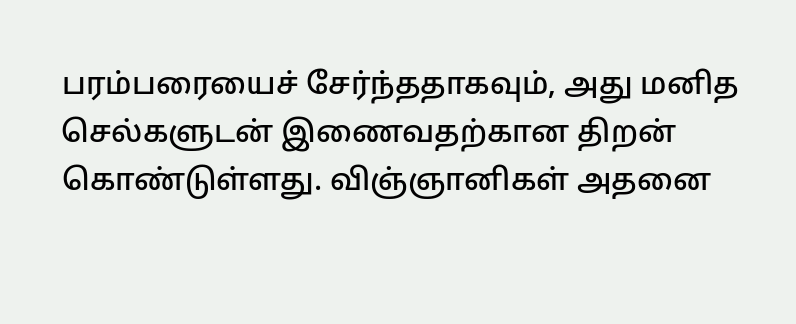பரம்பரையைச் சேர்ந்ததாகவும், அது மனித செல்களுடன் இணைவதற்கான திறன் கொண்டுள்ளது. விஞ்ஞானிகள் அதனை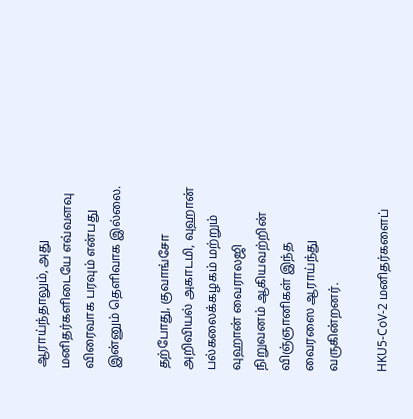ஆராய்ந்தாலும், அது மனிதர்களிடையே எவ்வளவு விரைவாக பரவும் என்பது இன்னும் தெளிவாக இல்லை.

தற்போது, குவாங்சோ அறிவியல் அகாடமி, வுஹான் பல்கலைக்கழகம் மற்றும் வுஹான் வைராலஜி நிறுவனம் ஆகியவற்றின் விஞ்ஞானிகள் இந்த வைரஸை ஆராய்ந்து வருகின்றனர்.

HKU5-CoV-2 மனிதர்களைப்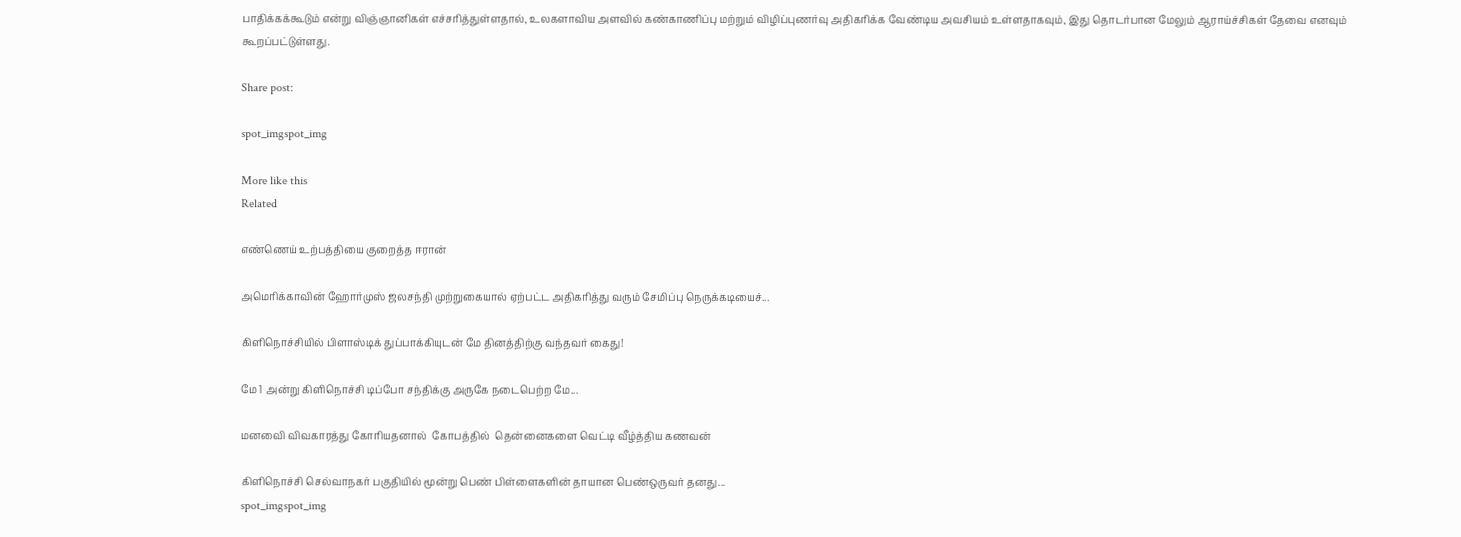பாதிக்கக்கூடும் என்று விஞ்ஞானிகள் எச்சரித்துள்ளதால், உலகளாவிய அளவில் கண்காணிப்பு மற்றும் விழிப்புணர்வு அதிகரிக்க வேண்டிய அவசியம் உள்ளதாகவும், இது தொடர்பான மேலும் ஆராய்ச்சிகள் தேவை எனவும் கூறப்பட்டுள்ளது.

Share post:

spot_imgspot_img

More like this
Related

எண்ணெய் உற்பத்தியை குறைத்த ஈரான்

அமெரிக்காவின் ஹோர்முஸ் ஜலசந்தி முற்றுகையால் ஏற்பட்ட அதிகரித்து வரும் சேமிப்பு நெருக்கடியைச்...

கிளிநொச்சியில் பிளாஸ்டிக் துப்பாக்கியுடன் மே தினத்திற்கு வந்தவர் கைது!

மே 1 அன்று கிளிநொச்சி டிப்போ சந்திக்கு அருகே நடைபெற்ற மே...

மனவைி விவகாரத்து கோரியதனால்  கோபத்தில்  தென்னைகளை வெட்டி வீழ்த்திய கணவன்

கிளிநொச்சி செல்வாநகர் பகுதியில் மூன்று பெண் பிள்ளைகளின் தாயான பெண்ஒருவர் தனது...
spot_imgspot_img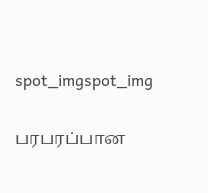spot_imgspot_img

பரபரப்பான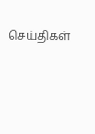செய்திகள்